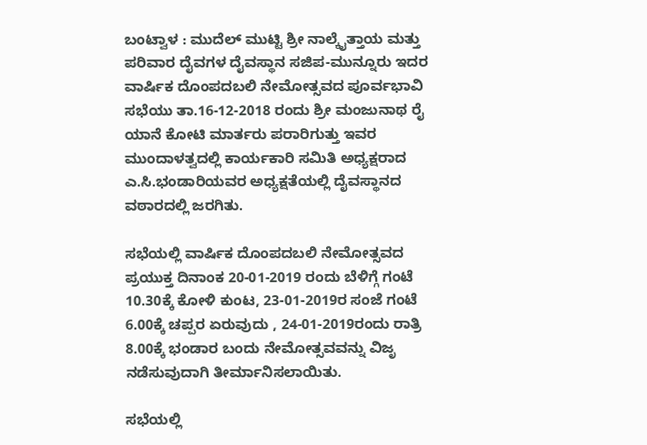ಬಂಟ್ವಾಳ : ಮುದೆಲ್ ಮುಟ್ಟಿ ಶ್ರೀ ನಾಲ್ಕೈತ್ತಾಯ ಮತ್ತು ಪರಿವಾರ ದೈವಗಳ ದೈವಸ್ಥಾನ ಸಜಿಪ-ಮುನ್ನೂರು ಇದರ ವಾರ್ಷಿಕ ದೊಂಪದಬಲಿ ನೇಮೋತ್ಸವದ ಪೂರ್ವಭಾವಿ ಸಭೆಯು ತಾ.16-12-2018 ರಂದು ಶ್ರೀ ಮಂಜುನಾಥ ರೈ ಯಾನೆ ಕೋಟಿ ಮಾರ್ತರು ಪರಾರಿಗುತ್ತು ಇವರ ಮುಂದಾಳತ್ವದಲ್ಲಿ ಕಾರ್ಯಕಾರಿ ಸಮಿತಿ ಅಧ್ಯಕ್ಷರಾದ ಎ.ಸಿ.ಭಂಡಾರಿಯವರ ಅಧ್ಯಕ್ಷತೆಯಲ್ಲಿ ದೈವಸ್ಥಾನದ ವಠಾರದಲ್ಲಿ ಜರಗಿತು.

ಸಭೆಯಲ್ಲಿ ವಾರ್ಷಿಕ ದೊಂಪದಬಲಿ ನೇಮೋತ್ಸವದ ಪ್ರಯುಕ್ತ ದಿನಾಂಕ 20-01-2019 ರಂದು ಬೆಳಿಗ್ಗೆ ಗಂಟೆ 10.30ಕ್ಕೆ ಕೋಳಿ ಕುಂಟ, 23-01-2019ರ ಸಂಜೆ ಗಂಟೆ 6.00ಕ್ಕೆ ಚಪ್ಪರ ಏರುವುದು , 24-01-2019ರಂದು ರಾತ್ರಿ 8.00ಕ್ಕೆ ಭಂಡಾರ ಬಂದು ನೇಮೋತ್ಸವವನ್ನು ವಿಜೃ ನಡೆಸುವುದಾಗಿ ತೀರ್ಮಾನಿಸಲಾಯಿತು.

ಸಭೆಯಲ್ಲಿ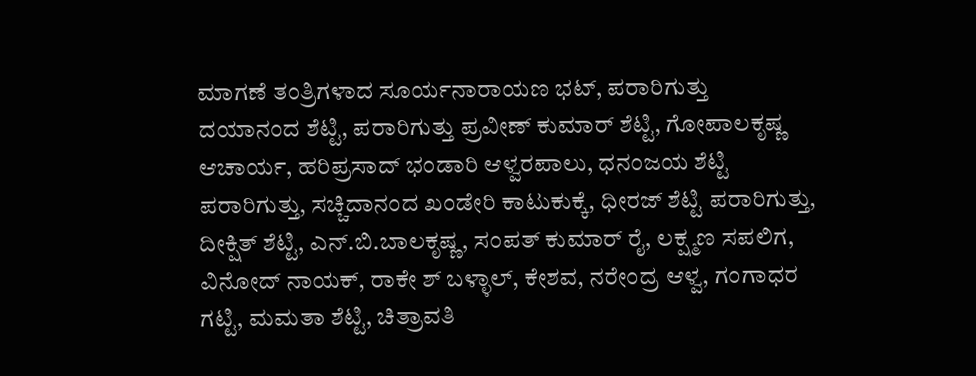ಮಾಗಣೆ ತಂತ್ರಿಗಳಾದ ಸೂರ್ಯನಾರಾಯಣ ಭಟ್, ಪರಾರಿಗುತ್ತು ದಯಾನಂದ ಶೆಟ್ಟಿ, ಪರಾರಿಗುತ್ತು ಪ್ರವೀಣ್ ಕುಮಾರ್ ಶೆಟ್ಟಿ, ಗೋಪಾಲಕೃಷ್ಣ ಆಚಾರ್ಯ, ಹರಿಪ್ರಸಾದ್ ಭಂಡಾರಿ ಆಳ್ವರಪಾಲು, ಧನಂಜಯ ಶೆಟ್ಟಿ ಪರಾರಿಗುತ್ತು, ಸಚ್ಚಿದಾನಂದ ಖಂಡೇರಿ ಕಾಟುಕುಕ್ಕೆ, ಧೀರಜ್ ಶೆಟ್ಟಿ ಪರಾರಿಗುತ್ತು, ದೀಕ್ಷಿತ್ ಶೆಟ್ಟಿ, ಎನ್.ಬಿ.ಬಾಲಕೃಷ್ಣ, ಸಂಪತ್ ಕುಮಾರ್ ರೈ, ಲಕ್ಷ್ಮಣ ಸಪಲಿಗ, ವಿನೋದ್ ನಾಯಕ್, ರಾಕೇ ಶ್ ಬಳ್ಳಾಲ್, ಕೇಶವ, ನರೇಂದ್ರ ಆಳ್ವ, ಗಂಗಾಧರ ಗಟ್ಟಿ, ಮಮತಾ ಶೆಟ್ಟಿ, ಚಿತ್ರಾವತಿ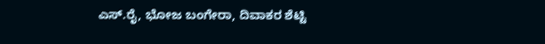ಎಸ್.ರೈ, ಭೋಜ ಬಂಗೇರಾ, ದಿವಾಕರ ಶೆಟ್ಟಿ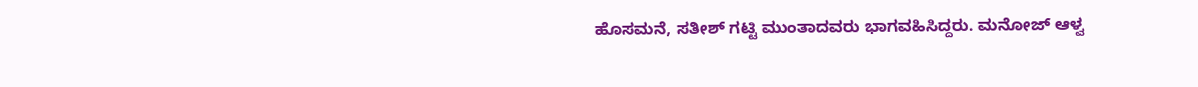ಹೊಸಮನೆ, ಸತೀಶ್ ಗಟ್ಟಿ ಮುಂತಾದವರು ಭಾಗವಹಿಸಿದ್ದರು. ಮನೋಜ್ ಆಳ್ವ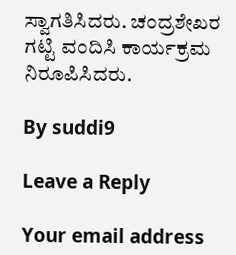ಸ್ವಾಗತಿಸಿದರು. ಚಂದ್ರಶೇಖರ ಗಟ್ಟಿ ವಂದಿಸಿ ಕಾರ್ಯಕ್ರಮ ನಿರೂಪಿಸಿದರು.

By suddi9

Leave a Reply

Your email address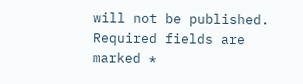will not be published. Required fields are marked *